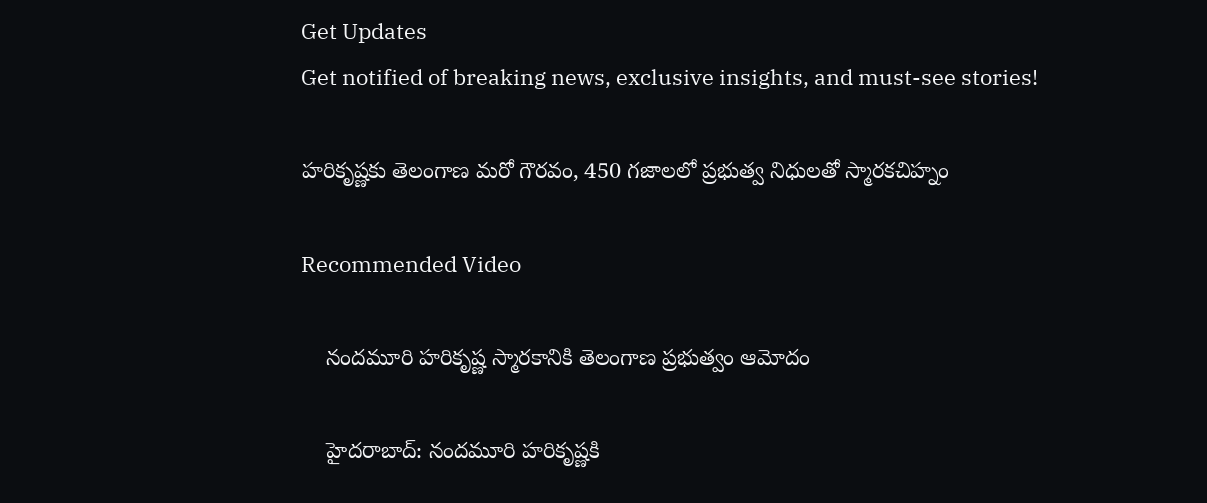Get Updates
Get notified of breaking news, exclusive insights, and must-see stories!

హరికృష్ణకు తెలంగాణ మరో గౌరవం, 450 గజాలలో ప్రభుత్వ నిధులతో స్మారకచిహ్నం

Recommended Video

    నందమూరి హరికృష్ణ స్మారకానికి తెలంగాణ ప్రభుత్వం ఆమోదం

    హైదరాబాద్: నందమూరి హరికృష్ణకి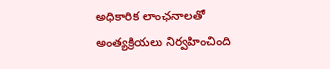అధికారిక లాంఛనాలతో అంత్యక్రియలు నిర్వహించింది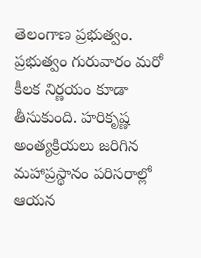తెలంగాణ ప్రభుత్వం. ప్రభుత్వం గురువారం మరో కీలక నిర్ణయం కూడా తీసుకుంది. హరికృష్ణ అంత్యక్రియలు జరిగిన మహాప్రస్థానం పరిసరాల్లో ఆయన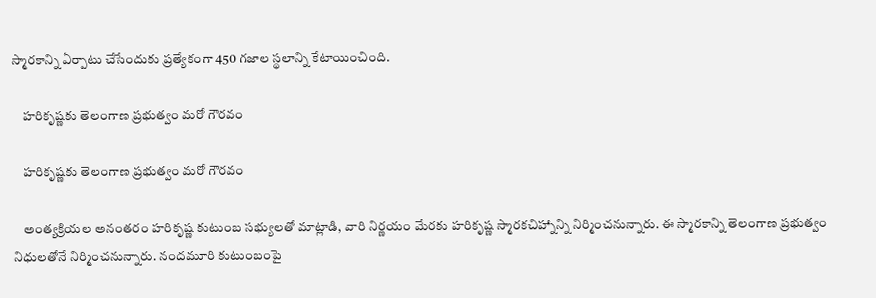స్మారకాన్ని ఏర్పాటు చేసేందుకు ప్రత్యేకంగా 450 గజాల స్థలాన్ని కేటాయించింది.

    హరికృష్ణకు తెలంగాణ ప్రభుత్వం మరో గౌరవం

    హరికృష్ణకు తెలంగాణ ప్రభుత్వం మరో గౌరవం

    అంత్యక్రియల అనంతరం హరికృష్ణ కుటుంబ సభ్యులతో మాట్లాడి, వారి నిర్ణయం మేరకు హరికృష్ణ స్మారకచిహ్నాన్ని నిర్మించనున్నారు. ఈ స్మారకాన్ని తెలంగాణ ప్రభుత్వం నిధులతోనే నిర్మించనున్నారు. నందమూరి కుటుంబంపై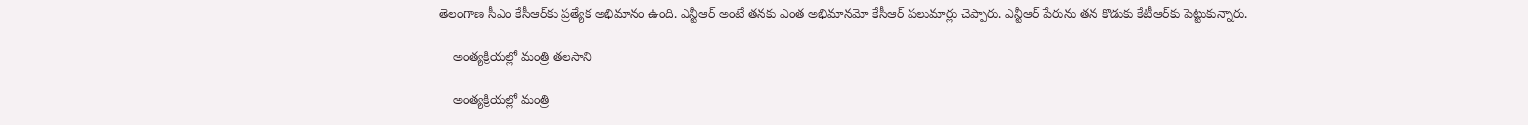తెలంగాణ సీఎం కేసీఆర్‌కు ప్రత్యేక అభిమానం ఉంది. ఎన్టీఆర్ అంటే తనకు ఎంత అభిమానమో కేసీఆర్ పలుమార్లు చెప్పారు. ఎన్టీఆర్ పేరును తన కొడుకు కేటీఆర్‌కు పెట్టుకున్నారు.

    అంత్యక్రియల్లో మంత్రి తలసాని

    అంత్యక్రియల్లో మంత్రి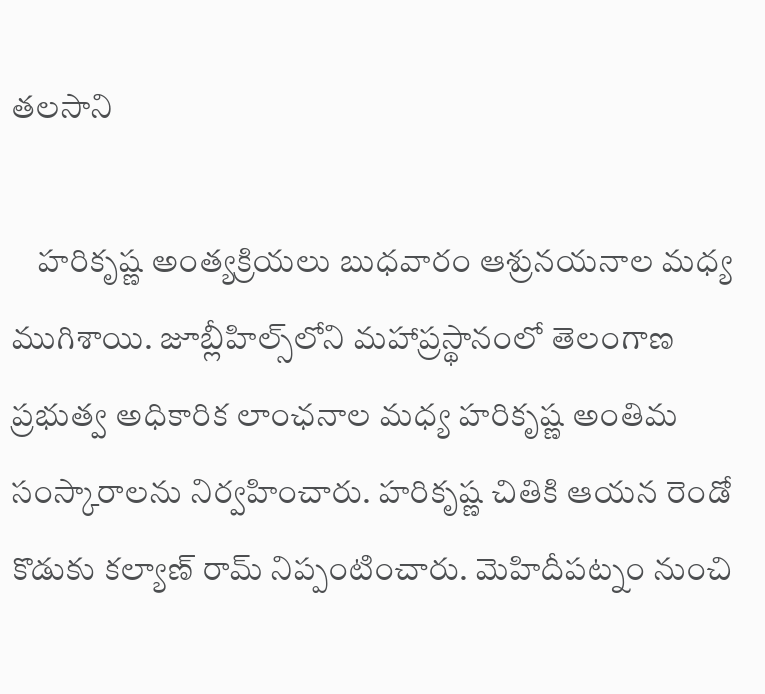తలసాని

    హరికృష్ణ అంత్యక్రియలు బుధవారం ఆశ్రునయనాల మధ్య ముగిశాయి. జూబ్లీహిల్స్‌లోని మహాప్రస్థానంలో తెలంగాణ ప్రభుత్వ అధికారిక లాంఛనాల మధ్య హరికృష్ణ అంతిమ సంస్కారాలను నిర్వహించారు. హరికృష్ణ చితికి ఆయన రెండో కొడుకు కల్యాణ్ రామ్ నిప్పంటించారు. మెహిదీపట్నం నుంచి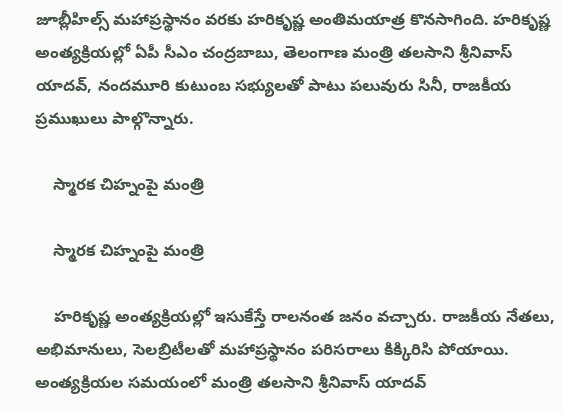జూబ్లీహిల్స్ మహాప్రస్థానం వరకు హరికృష్ణ అంతిమయాత్ర కొనసాగింది. హరికృష్ణ అంత్యక్రియల్లో ఏపీ సీఎం చంద్రబాబు, తెలంగాణ మంత్రి తలసాని శ్రీనివాస్ యాదవ్‌, నందమూరి కుటుంబ సభ్యులతో పాటు పలువురు సినీ, రాజకీయ ప్రముఖులు పాల్గొన్నారు.

    స్మారక చిహ్నంపై మంత్రి

    స్మారక చిహ్నంపై మంత్రి

    హరికృష్ణ అంత్యక్రియల్లో ఇసుకేస్తే రాలనంత జనం వచ్చారు. రాజకీయ నేతలు, అభిమానులు, సెలబ్రిటీలతో మహాప్రస్థానం పరిసరాలు కిక్కిరిసి పోయాయి. అంత్యక్రియల సమయంలో మంత్రి తలసాని శ్రీనివాస్ యాదవ్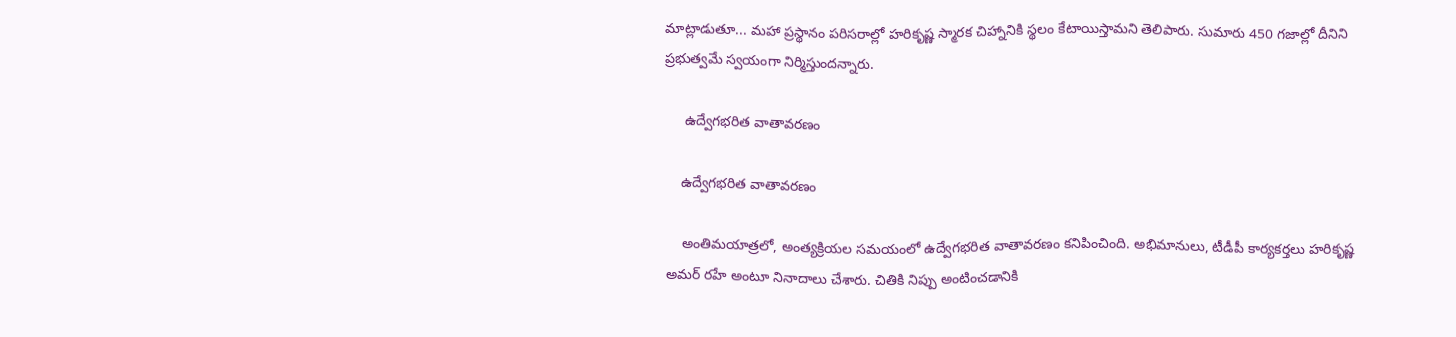మాట్లాడుతూ... మహా ప్రస్థానం పరిసరాల్లో హరికృష్ణ స్మారక చిహ్నానికి స్థలం కేటాయిస్తామని తెలిపారు. సుమారు 450 గజాల్లో దీనిని ప్రభుత్వమే స్వయంగా నిర్మిస్తుందన్నారు.

     ఉద్వేగభరిత వాతావరణం

    ఉద్వేగభరిత వాతావరణం

    అంతిమయాత్రలో, అంత్యక్రియల సమయంలో ఉద్వేగభరిత వాతావరణం కనిపించింది. అభిమానులు, టీడీపీ కార్యకర్తలు హరికృష్ణ అమర్ రహే అంటూ నినాదాలు చేశారు. చితికి నిప్పు అంటించడానికి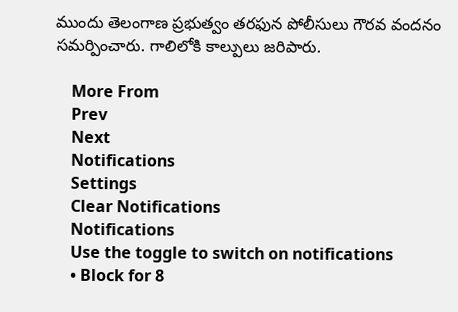ముందు తెలంగాణ ప్రభుత్వం తరఫున పోలీసులు గౌరవ వందనం సమర్పించారు. గాలిలోకి కాల్పులు జరిపారు.

    More From
    Prev
    Next
    Notifications
    Settings
    Clear Notifications
    Notifications
    Use the toggle to switch on notifications
    • Block for 8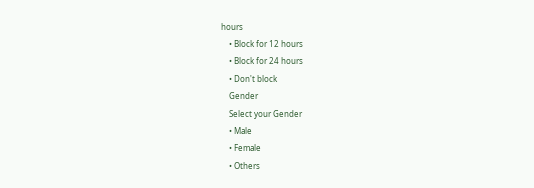hours
    • Block for 12 hours
    • Block for 24 hours
    • Don't block
    Gender
    Select your Gender
    • Male
    • Female
    • Others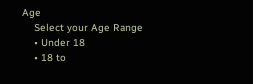Age
    Select your Age Range
    • Under 18
    • 18 to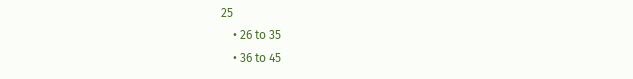25
    • 26 to 35
    • 36 to 45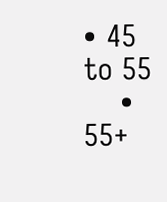• 45 to 55
    • 55+